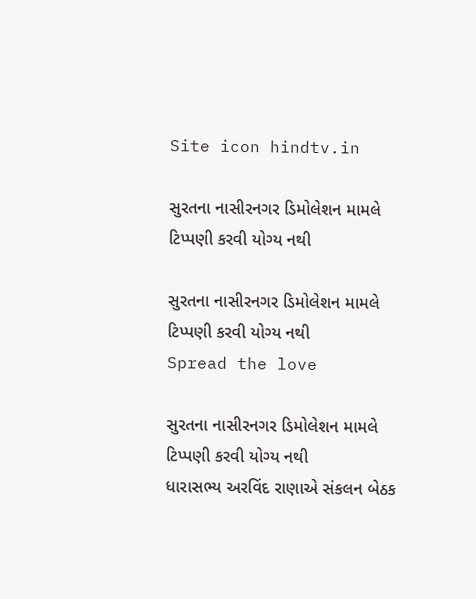Site icon hindtv.in

સુરતના નાસીરનગર ડિમોલેશન મામલે ટિપ્પણી કરવી યોગ્ય નથી

સુરતના નાસીરનગર ડિમોલેશન મામલે  ટિપ્પણી કરવી યોગ્ય નથી
Spread the love

સુરતના નાસીરનગર ડિમોલેશન મામલે ટિપ્પણી કરવી યોગ્ય નથી
ધારાસભ્ય અરવિંદ રાણાએ સંકલન બેઠક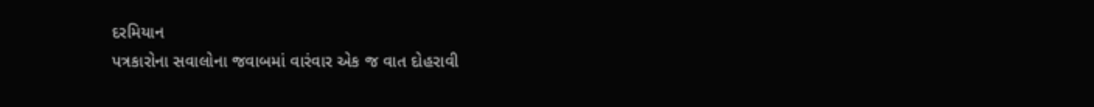દરમિયાન
પત્રકારોના સવાલોના જવાબમાં વારંવાર એક જ વાત દોહરાવી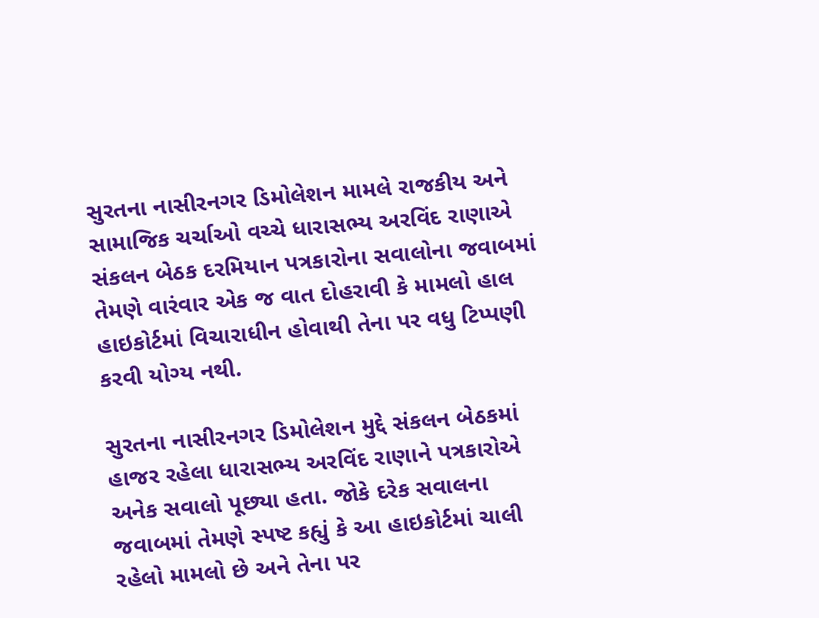સુરતના નાસીરનગર ડિમોલેશન મામલે રાજકીય અને સામાજિક ચર્ચાઓ વચ્ચે ધારાસભ્ય અરવિંદ રાણાએ સંકલન બેઠક દરમિયાન પત્રકારોના સવાલોના જવાબમાં તેમણે વારંવાર એક જ વાત દોહરાવી કે મામલો હાલ હાઇકોર્ટમાં વિચારાધીન હોવાથી તેના પર વધુ ટિપ્પણી કરવી યોગ્ય નથી.

સુરતના નાસીરનગર ડિમોલેશન મુદ્દે સંકલન બેઠકમાં હાજર રહેલા ધારાસભ્ય અરવિંદ રાણાને પત્રકારોએ અનેક સવાલો પૂછ્યા હતા. જોકે દરેક સવાલના જવાબમાં તેમણે સ્પષ્ટ કહ્યું કે આ હાઇકોર્ટમાં ચાલી રહેલો મામલો છે અને તેના પર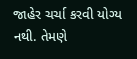જાહેર ચર્ચા કરવી યોગ્ય નથી. તેમણે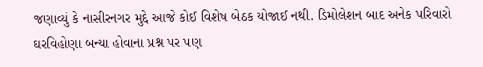જણાવ્યું કે નાસીરનગર મુદ્દે આજે કોઈ વિશેષ બેઠક યોજાઈ નથી. ડિમોલેશન બાદ અનેક પરિવારો ઘરવિહોણા બન્યા હોવાના પ્રશ્ન પર પણ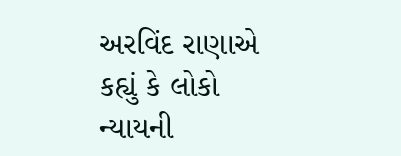અરવિંદ રાણાએ કહ્યું કે લોકો ન્યાયની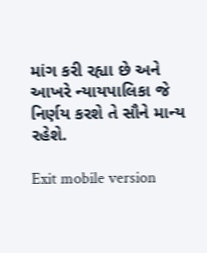માંગ કરી રહ્યા છે અને આખરે ન્યાયપાલિકા જે નિર્ણય કરશે તે સૌને માન્ય રહેશે.

Exit mobile version